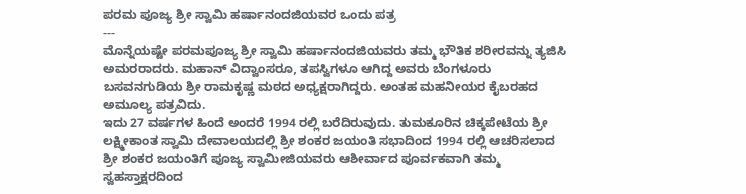ಪರಮ ಪೂಜ್ಯ ಶ್ರೀ ಸ್ವಾಮಿ ಹರ್ಷಾನಂದಜಿಯವರ ಒಂದು ಪತ್ರ
---
ಮೊನ್ನೆಯಷ್ಟೇ ಪರಮಪೂಜ್ಯ ಶ್ರೀ ಸ್ವಾಮಿ ಹರ್ಷಾನಂದಜಿಯವರು ತಮ್ಮ ಭೌತಿಕ ಶರೀರವನ್ನು ತ್ಯಜಿಸಿ ಅಮರರಾದರು. ಮಹಾನ್ ವಿದ್ವಾಂಸರೂ, ತಪಸ್ವಿಗಳೂ ಆಗಿದ್ದ ಅವರು ಬೆಂಗಳೂರು ಬಸವನಗುಡಿಯ ಶ್ರೀ ರಾಮಕೃಷ್ಣ ಮಠದ ಅಧ್ಯಕ್ಷರಾಗಿದ್ದರು. ಅಂತಹ ಮಹನೀಯರ ಕೈಬರಹದ ಅಮೂಲ್ಯ ಪತ್ರವಿದು.
ಇದು 27 ವರ್ಷಗಳ ಹಿಂದೆ ಅಂದರೆ 1994 ರಲ್ಲಿ ಬರೆದಿರುವುದು. ತುಮಕೂರಿನ ಚಿಕ್ಕಪೇಟೆಯ ಶ್ರೀ ಲಕ್ಷ್ಮೀಕಾಂತ ಸ್ವಾಮಿ ದೇವಾಲಯದಲ್ಲಿ ಶ್ರೀ ಶಂಕರ ಜಯಂತಿ ಸಭಾದಿಂದ 1994 ರಲ್ಲಿ ಆಚರಿಸಲಾದ ಶ್ರೀ ಶಂಕರ ಜಯಂತಿಗೆ ಪೂಜ್ಯ ಸ್ವಾಮೀಜಿಯವರು ಆಶೀರ್ವಾದ ಪೂರ್ವಕವಾಗಿ ತಮ್ಮ ಸ್ವಹಸ್ತಾಕ್ಷರದಿಂದ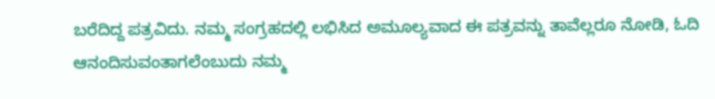ಬರೆದಿದ್ದ ಪತ್ರವಿದು. ನಮ್ಮ ಸಂಗ್ರಹದಲ್ಲಿ ಲಭಿಸಿದ ಅಮೂಲ್ಯವಾದ ಈ ಪತ್ರವನ್ನು ತಾವೆಲ್ಲರೂ ನೋಡಿ, ಓದಿ ಆನಂದಿಸುವಂತಾಗಲೆಂಬುದು ನಮ್ಮ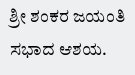ಶ್ರೀ ಶಂಕರ ಜಯಂತಿ ಸಭಾದ ಆಶಯ.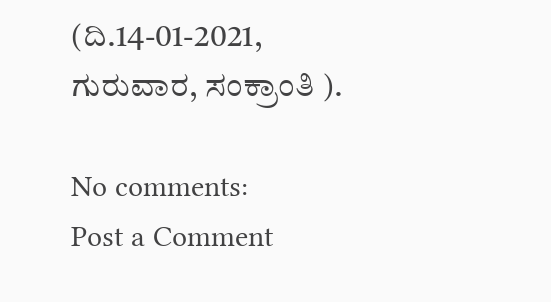(ದಿ.14-01-2021, ಗುರುವಾರ, ಸಂಕ್ರಾಂತಿ ).

No comments:
Post a Comment